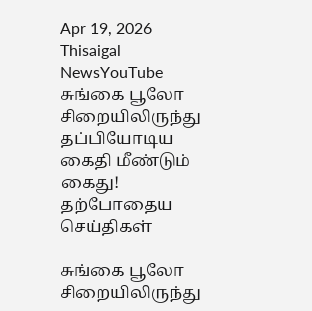Apr 19, 2026
Thisaigal NewsYouTube
சுங்கை பூலோ சிறையிலிருந்து தப்பியோடிய கைதி மீண்டும் கைது!
தற்போதைய செய்திகள்

சுங்கை பூலோ சிறையிலிருந்து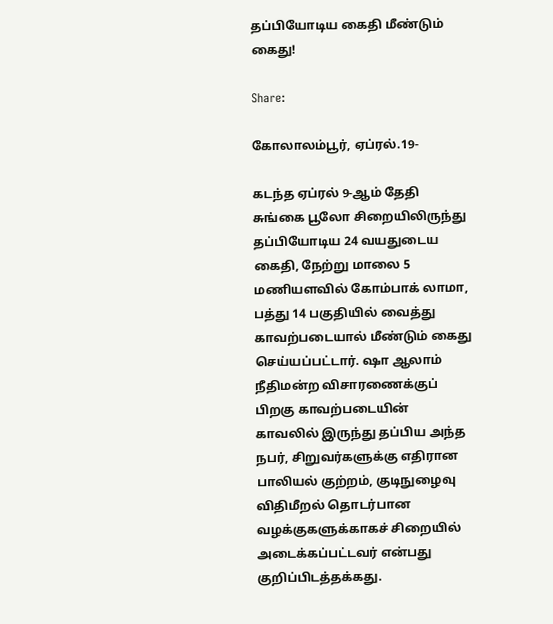தப்பியோடிய கைதி மீண்டும் கைது!

Share:

கோலாலம்பூர், ஏப்ரல்.19-

கடந்த ஏப்ரல் 9-ஆம் தேதி சுங்கை பூலோ சிறையிலிருந்து தப்பியோடிய 24 வயதுடைய கைதி, நேற்று மாலை 5 மணியளவில் கோம்பாக் லாமா, பத்து 14 பகுதியில் வைத்து காவற்படையால் மீண்டும் கைது செய்யப்பட்டார். ஷா ஆலாம் நீதிமன்ற விசாரணைக்குப் பிறகு காவற்படையின் காவலில் இருந்து தப்பிய அந்த நபர், சிறுவர்களுக்கு எதிரான பாலியல் குற்றம், குடிநுழைவு விதிமீறல் தொடர்பான வழக்குகளுக்காகச் சிறையில் அடைக்கப்பட்டவர் என்பது குறிப்பிடத்தக்கது.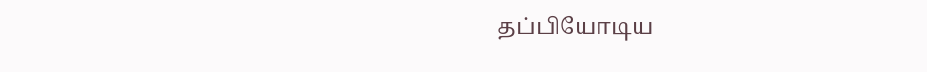தப்பியோடிய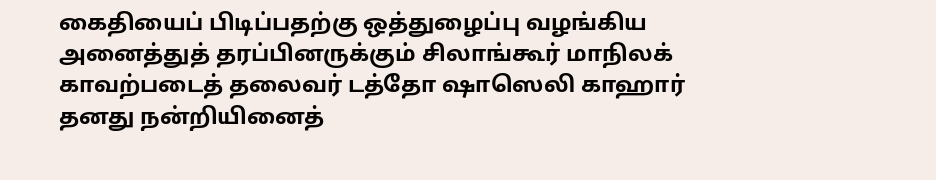கைதியைப் பிடிப்பதற்கு ஒத்துழைப்பு வழங்கிய அனைத்துத் தரப்பினருக்கும் சிலாங்கூர் மாநிலக் காவற்படைத் தலைவர் டத்தோ ஷாஸெலி காஹார் தனது நன்றியினைத்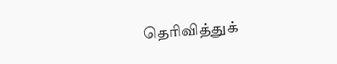தெரிவித்துக்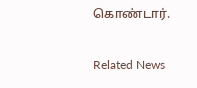கொண்டார்.

Related News